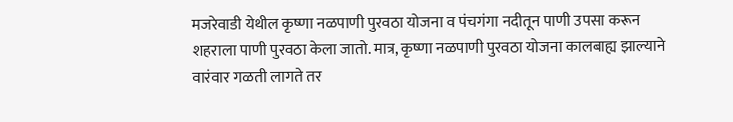मजरेवाडी येथील कृष्णा नळपाणी पुरवठा योजना व पंचगंगा नदीतून पाणी उपसा करून शहराला पाणी पुरवठा केला जातो. मात्र, कृष्णा नळपाणी पुरवठा योजना कालबाह्य झाल्याने वारंवार गळती लागते तर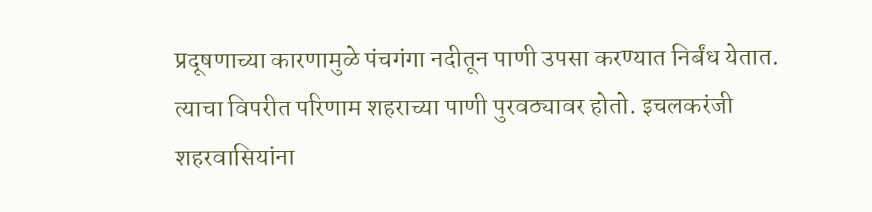प्रदूषणाच्या कारणामुळे पंचगंगा नदीतून पाणी उपसा करण्यात निर्बंध येतात. त्याचा विपरीत परिणाम शहराच्या पाणी पुरवठ्यावर होतो. इचलकरंजी शहरवासियांना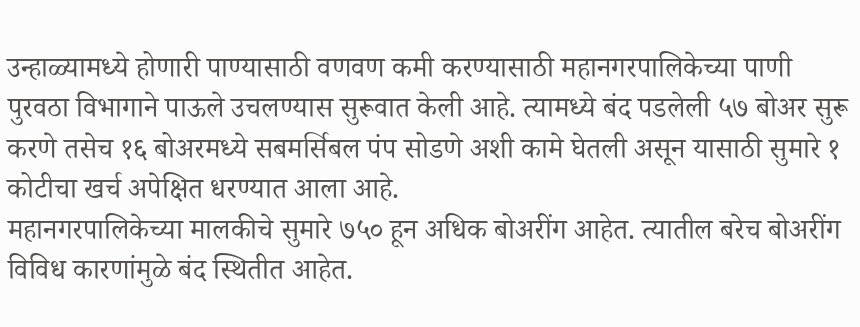उन्हाळ्यामध्ये होणारी पाण्यासाठी वणवण कमी करण्यासाठी महानगरपालिकेच्या पाणी पुरवठा विभागाने पाऊले उचलण्यास सुरूवात केली आहे. त्यामध्ये बंद पडलेली ५७ बोअर सुरू करणे तसेच १६ बोअरमध्ये सबमर्सिबल पंप सोडणे अशी कामे घेतली असून यासाठी सुमारे १ कोटीचा खर्च अपेक्षित धरण्यात आला आहे.
महानगरपालिकेच्या मालकीचे सुमारे ७५० हून अधिक बोअरींग आहेत. त्यातील बरेच बोअरींग विविध कारणांमुळे बंद स्थितीत आहेत.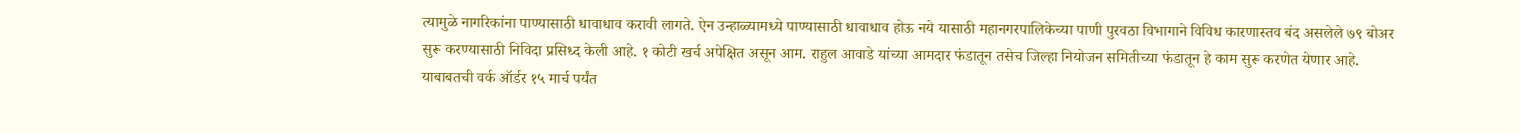त्यामुळे नागरिकांना पाण्यासाठी धावाधाव करावी लागते. ऐन उन्हाळ्यामध्ये पाण्यासाठी धावाधाव होऊ नये यासाठी महानगरपालिकेच्या पाणी पुरवठा विभागाने विविध कारणास्तव बंद असलेले ७९ बोअर सुरू करण्यासाठी निविदा प्रसिध्द केली आहे. १ कोटी खर्च अपेक्षित असून आम. राहुल आवाडे यांच्या आमदार फंडातून तसेच जिल्हा नियोजन समितीच्या फंडातून हे काम सुरू करणेत येणार आहे.
याबाबतची वर्क ऑर्डर १५ मार्च पर्यंत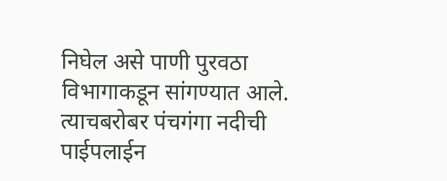निघेल असे पाणी पुरवठा विभागाकडून सांगण्यात आले.
त्याचबरोबर पंचगंगा नदीची पाईपलाईन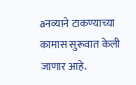aनव्याने टाकण्याच्या कामास सुरूवात केली जाणार आहे.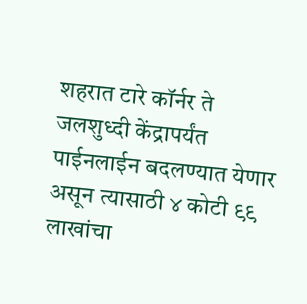शहरात टारे कॉर्नर ते जलशुध्दी केंद्रापर्यंत पाईनलाईन बदलण्यात येणार असून त्यासाठी ४ कोटी ९९ लाखांचा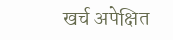खर्च अपेक्षित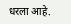धरला आहे.